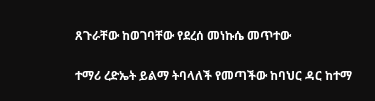ጸጉራቸው ከወገባቸው የደረሰ መነኩሴ መጥተው

ተማሪ ረድኤት ይልማ ትባላለች የመጣችው ከባህር ዳር ከተማ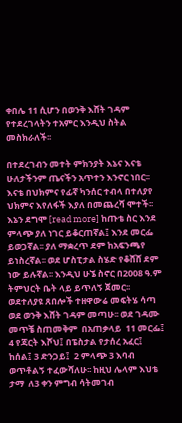ቀበሌ 11 ሲሆን በወንቅ እሸት ገዳም  የተደረገላትን ተአምር እንዲህ ስትል መስክራለች፡፡

በተደረገብን መተት ምክንያት እኔና እናቴ ሁለታችንም ጤናችን አጥተን እንኖር ነበር፡፡ እናቴ በህክምና የፊኛ ካንሰር ተብላ በተለያየ ህክምና እየለፋች እያለ በመጨረሻ ሞተች፡፡ እኔን ደግሞ [read more] ከጡቴ ስር እንደ ምላጭ ያለ ነገር ይቆርጠኛል፤ እንደ መርፌ ይወጋኛል፡፡ ያለ ማቋረጥ ደም ከአፍንጫየ ይነስረኛል፡፡ ወደ ሆስፒታል ስሄድ የቆሸሸ ደም ነው ይሉኛል፡፡ እንዲህ ሁኜ ስኖር በ2008 ዓ.ም ትምህርት ቤት ላይ ይጥለኝ ጀመር፡፡ ወደተለያዩ ጸበሎች ተዘዋውሬ መፍትሄ ሳጣ ወደ ወንቅ እሸት ገዳም መጣሁ፡፡ ወደ ገዳሙ መጥቼ ስጠመቅም  በአጠቃላይ  11 መርፌ፤ 4 የጃርት እሾህ፤ በፔስታል የታሰረ አፈር፤ ከሰል፤ 3 ድንጋይ፤  2 ምላጭ 3 እባብ ወጥቶልኝ ተፈውሻለሁ፡፡ ከዚህ ሌላም እህቴ ታማ  ለ3 ቀን ምግብ ሳትመገብ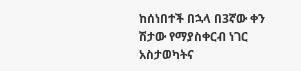ከሰነበተች በኋላ በ3ኛው ቀን ሽታው የማያስቀርብ ነገር አስታወካትና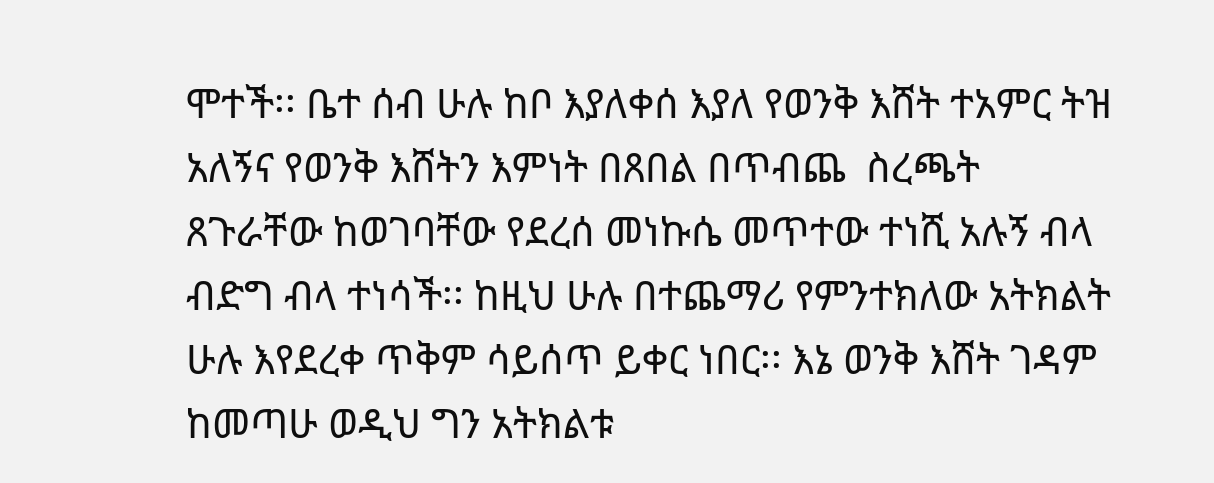ሞተች፡፡ ቤተ ሰብ ሁሉ ከቦ እያለቀሰ እያለ የወንቅ እሸት ተአምር ትዝ አለኝና የወንቅ እሸትን እምነት በጸበል በጥብጨ  ስረጫት ጸጉራቸው ከወገባቸው የደረሰ መነኩሴ መጥተው ተነሺ አሉኝ ብላ ብድግ ብላ ተነሳች፡፡ ከዚህ ሁሉ በተጨማሪ የምንተክለው አትክልት ሁሉ እየደረቀ ጥቅም ሳይሰጥ ይቀር ነበር፡፡ እኔ ወንቅ እሸት ገዳም ከመጣሁ ወዲህ ግን አትክልቱ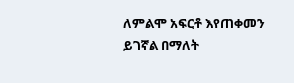ለምልሞ አፍርቶ እየጠቀመን ይገኛል በማለት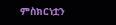ምስክርነቷን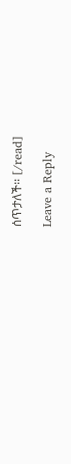ሰጥታለች፡፡ [/read]

Leave a Reply